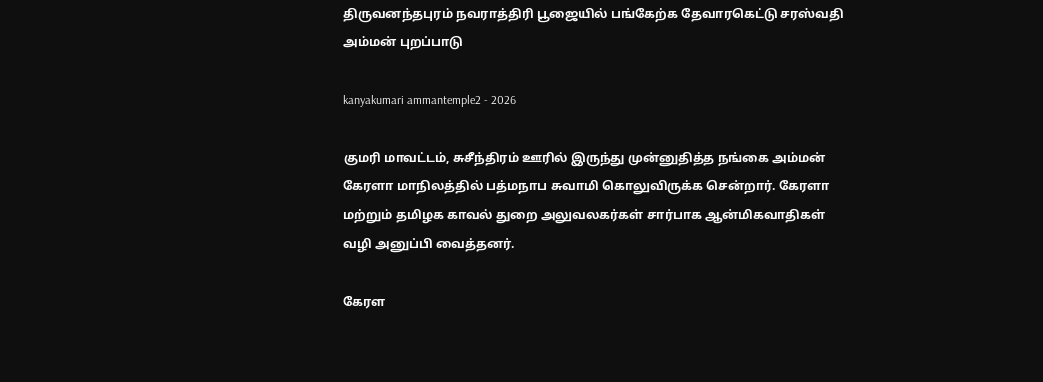திருவனந்தபுரம் நவராத்திரி பூஜையில் பங்கேற்க தேவாரகெட்டு சரஸ்வதி அம்மன் புறப்பாடு

kanyakumari ammantemple2 - 2026

குமரி மாவட்டம், சுசீந்திரம் ஊரில் இருந்து முன்னுதித்த நங்கை அம்மன் கேரளா மாநிலத்தில் பத்மநாப சுவாமி கொலுவிருக்க சென்றார். கேரளா மற்றும் தமிழக காவல் துறை அலுவலகர்கள் சார்பாக ஆன்மிகவாதிகள் வழி அனுப்பி வைத்தனர்.

கேரள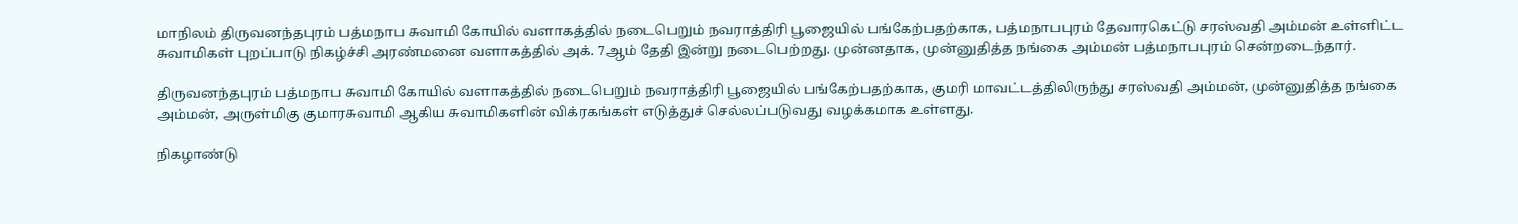மாநிலம் திருவனந்தபுரம் பத்மநாப சுவாமி கோயில் வளாகத்தில் நடைபெறும் நவராத்திரி பூஜையில் பங்கேற்பதற்காக, பத்மநாபபுரம் தேவாரகெட்டு சரஸ்வதி அம்மன் உள்ளிட்ட சுவாமிகள் புறப்பாடு நிகழ்ச்சி அரண்மனை வளாகத்தில் அக். 7ஆம் தேதி இன்று நடைபெற்றது. முன்னதாக, முன்னுதித்த நங்கை அம்மன் பத்மநாபபுரம் சென்றடைந்தார்.

திருவனந்தபுரம் பத்மநாப சுவாமி கோயில் வளாகத்தில் நடைபெறும் நவராத்திரி பூஜையில் பங்கேற்பதற்காக, குமரி மாவட்டத்திலிருந்து சரஸ்வதி அம்மன், முன்னுதித்த நங்கை அம்மன், அருள்மிகு குமாரசுவாமி ஆகிய சுவாமிகளின் விக்ரகங்கள் எடுத்துச் செல்லப்படுவது வழக்கமாக உள்ளது.

நிகழாண்டு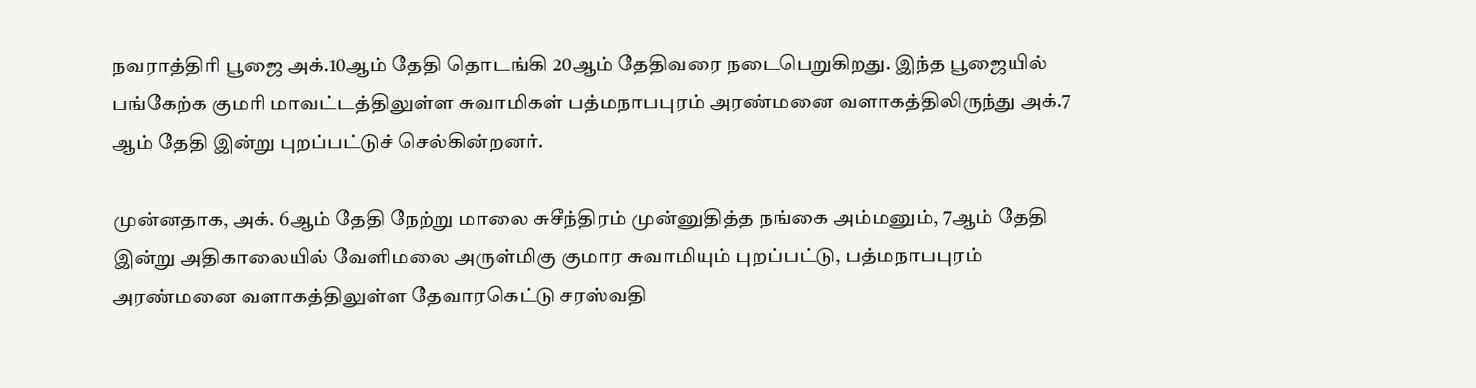நவராத்திரி பூஜை அக்.10ஆம் தேதி தொடங்கி 20ஆம் தேதிவரை நடைபெறுகிறது. இந்த பூஜையில் பங்கேற்க குமரி மாவட்டத்திலுள்ள சுவாமிகள் பத்மநாபபுரம் அரண்மனை வளாகத்திலிருந்து அக்.7 ஆம் தேதி இன்று புறப்பட்டுச் செல்கின்றனர்.

முன்னதாக, அக். 6ஆம் தேதி நேற்று மாலை சுசீந்திரம் முன்னுதித்த நங்கை அம்மனும், 7ஆம் தேதி இன்று அதிகாலையில் வேளிமலை அருள்மிகு குமார சுவாமியும் புறப்பட்டு, பத்மநாபபுரம் அரண்மனை வளாகத்திலுள்ள தேவாரகெட்டு சரஸ்வதி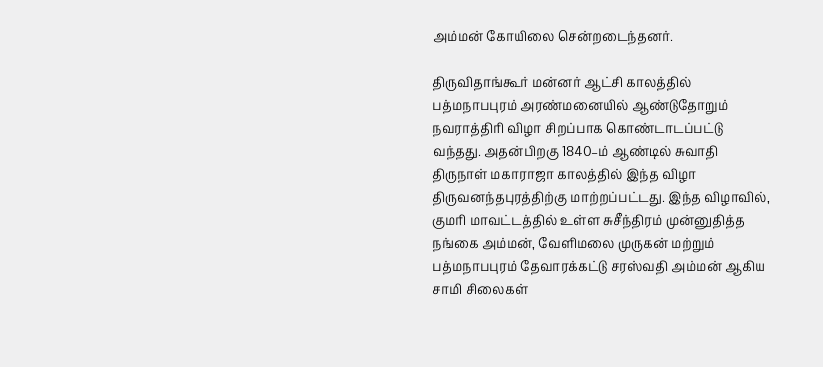அம்மன் கோயிலை சென்றடைந்தனர்.

திருவிதாங்கூர் மன்னர் ஆட்சி காலத்தில் பத்மநாபபுரம் அரண்மனையில் ஆண்டுதோறும் நவராத்திரி விழா சிறப்பாக கொண்டாடப்பட்டு வந்தது. அதன்பிறகு 1840–ம் ஆண்டில் சுவாதி திருநாள் மகாராஜா காலத்தில் இந்த விழா திருவனந்தபுரத்திற்கு மாற்றப்பட்டது. இந்த விழாவில், குமரி மாவட்டத்தில் உள்ள சுசீந்திரம் முன்னுதித்த நங்கை அம்மன், வேளிமலை முருகன் மற்றும் பத்மநாபபுரம் தேவாரக்கட்டு சரஸ்வதி அம்மன் ஆகிய சாமி சிலைகள்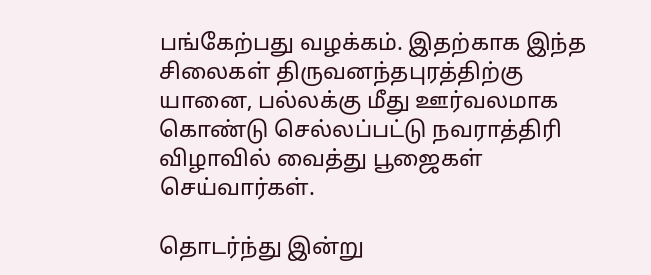பங்கேற்பது வழக்கம். இதற்காக இந்த சிலைகள் திருவனந்தபுரத்திற்கு யானை, பல்லக்கு மீது ஊர்வலமாக கொண்டு செல்லப்பட்டு நவராத்திரி விழாவில் வைத்து பூஜைகள் செய்வார்கள்.

தொடர்ந்து இன்று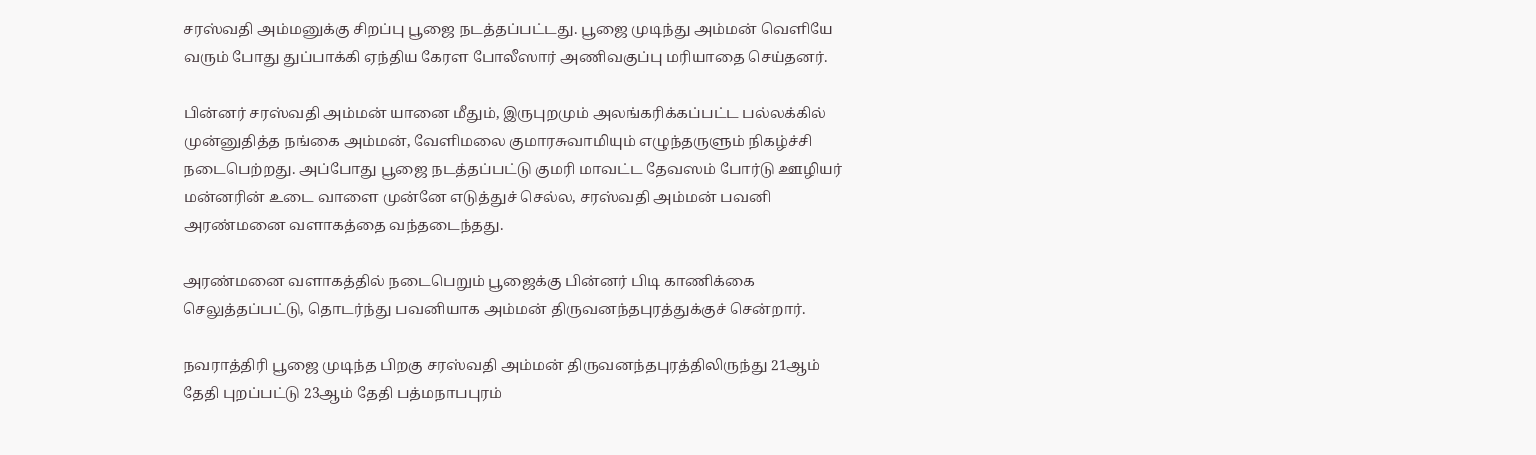சரஸ்வதி அம்மனுக்கு சிறப்பு பூஜை நடத்தப்பட்டது. பூஜை முடிந்து அம்மன் வெளியே வரும் போது துப்பாக்கி ஏந்திய கேரள போலீஸார் அணிவகுப்பு மரியாதை செய்தனர்.

பின்னர் சரஸ்வதி அம்மன் யானை மீதும், இருபுறமும் அலங்கரிக்கப்பட்ட பல்லக்கில் முன்னுதித்த நங்கை அம்மன், வேளிமலை குமாரசுவாமியும் எழுந்தருளும் நிகழ்ச்சி நடைபெற்றது. அப்போது பூஜை நடத்தப்பட்டு குமரி மாவட்ட தேவஸம் போர்டு ஊழியர் மன்னரின் உடை வாளை முன்னே எடுத்துச் செல்ல, சரஸ்வதி அம்மன் பவனி அரண்மனை வளாகத்தை வந்தடைந்தது.

அரண்மனை வளாகத்தில் நடைபெறும் பூஜைக்கு பின்னர் பிடி காணிக்கை செலுத்தப்பட்டு, தொடர்ந்து பவனியாக அம்மன் திருவனந்தபுரத்துக்குச் சென்றார்.

நவராத்திரி பூஜை முடிந்த பிறகு சரஸ்வதி அம்மன் திருவனந்தபுரத்திலிருந்து 21ஆம் தேதி புறப்பட்டு 23ஆம் தேதி பத்மநாபபுரம்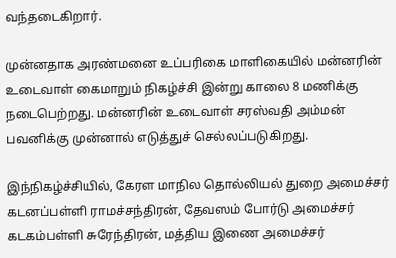வந்தடைகிறார்.

முன்னதாக அரண்மனை உப்பரிகை மாளிகையில் மன்னரின் உடைவாள் கைமாறும் நிகழ்ச்சி இன்று காலை 8 மணிக்கு நடைபெற்றது. மன்னரின் உடைவாள் சரஸ்வதி அம்மன் பவனிக்கு முன்னால் எடுத்துச் செல்லப்படுகிறது.

இந்நிகழ்ச்சியில், கேரள மாநில தொல்லியல் துறை அமைச்சர் கடனப்பள்ளி ராமச்சந்திரன், தேவஸம் போர்டு அமைச்சர் கடகம்பள்ளி சுரேந்திரன், மத்திய இணை அமைச்சர்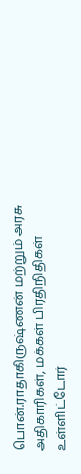பொன்.ராதாகிருஷ்ணன் மற்றும் அரசு அதிகாரிகள், மக்கள் பிரதிநிதிகள் உள்ளிட்டோர்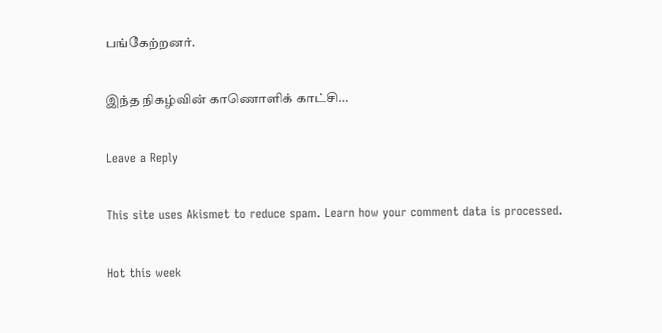பங்கேற்றனர்.

இந்த நிகழ்வின் காணொளிக் காட்சி…

Leave a Reply

This site uses Akismet to reduce spam. Learn how your comment data is processed.

Hot this week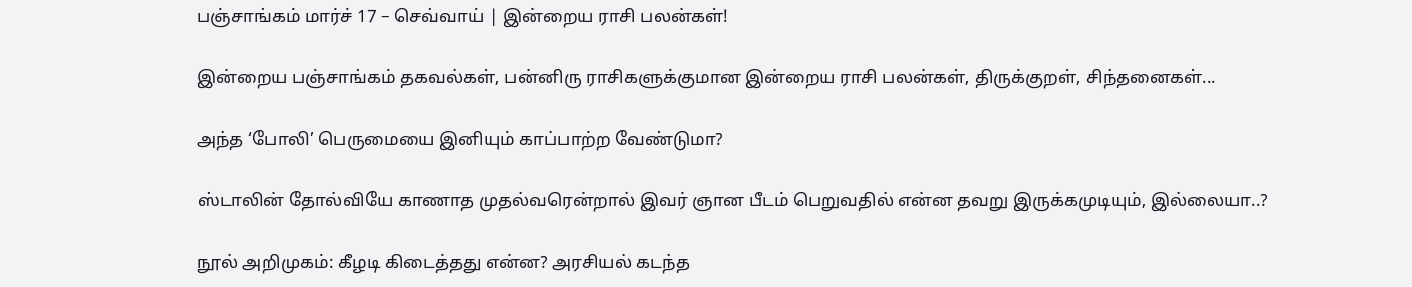பஞ்சாங்கம் மார்ச் 17 – செவ்வாய் | இன்றைய ராசி பலன்கள்!

இன்றைய பஞ்சாங்கம் தகவல்கள், பன்னிரு ராசிகளுக்குமான இன்றைய ராசி பலன்கள், திருக்குறள், சிந்தனைகள்...

அந்த ‘போலி’ பெருமையை இனியும் காப்பாற்ற வேண்டுமா?

ஸ்டாலின் தோல்வியே காணாத முதல்வரென்றால் இவர் ஞான பீடம் பெறுவதில் என்ன தவறு இருக்கமுடியும், இல்லையா..?

நூல் அறிமுகம்: கீழடி கிடைத்தது என்ன? அரசியல் கடந்த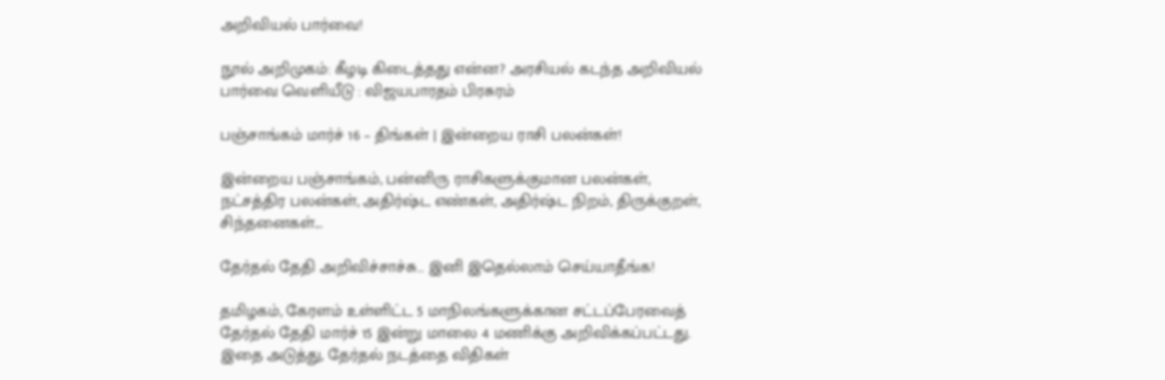அறிவியல் பார்வை!

நூல் அறிமுகம்: கீழடி கிடைத்தது என்ன? அரசியல் கடந்த அறிவியல் பார்வை வெளியீடு : விஜயபாரதம் பிரசுரம்

பஞ்சாங்கம் மார்ச் 16 – திங்கள் | இன்றைய ராசி பலன்கள்!

இன்றைய பஞ்சாங்கம், பன்னிரு ராசிகளுக்குமான பலன்கள், நட்சத்திர பலன்கள், அதிர்ஷ்ட எண்கள், அதிர்ஷ்ட நிறம், திருக்குறள், சிந்தனைகள்...

தேர்தல் தேதி அறிவிச்சாச்சு… இனி இதெல்லாம் செய்யாதீங்க!

தமிழகம், கேரளம் உள்ளிட்ட 5 மாநிலங்களுக்கான சட்டப்பேரவைத் தேர்தல் தேதி மார்ச் 15 இன்று மாலை 4 மணிக்கு அறிவிக்கப்பட்டது. இதை அடுத்து, தேர்தல் நடத்தை விதிகள்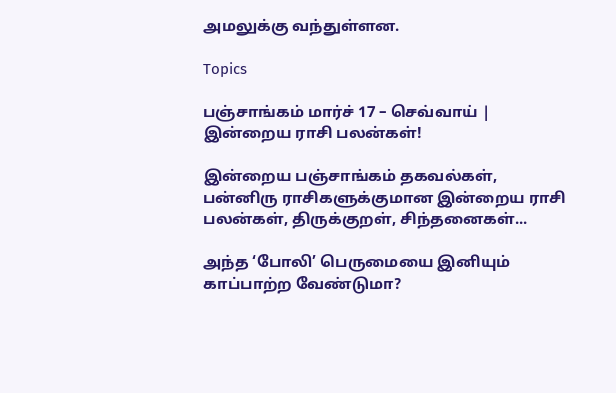அமலுக்கு வந்துள்ளன.

Topics

பஞ்சாங்கம் மார்ச் 17 – செவ்வாய் | இன்றைய ராசி பலன்கள்!

இன்றைய பஞ்சாங்கம் தகவல்கள், பன்னிரு ராசிகளுக்குமான இன்றைய ராசி பலன்கள், திருக்குறள், சிந்தனைகள்...

அந்த ‘போலி’ பெருமையை இனியும் காப்பாற்ற வேண்டுமா?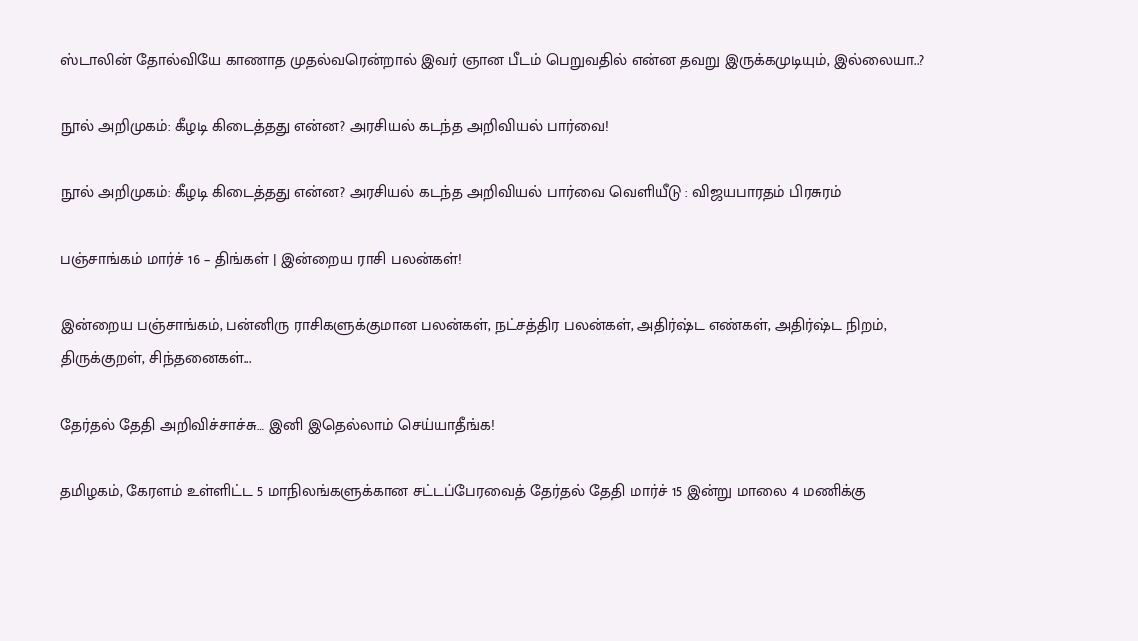ஸ்டாலின் தோல்வியே காணாத முதல்வரென்றால் இவர் ஞான பீடம் பெறுவதில் என்ன தவறு இருக்கமுடியும், இல்லையா..?

நூல் அறிமுகம்: கீழடி கிடைத்தது என்ன? அரசியல் கடந்த அறிவியல் பார்வை!

நூல் அறிமுகம்: கீழடி கிடைத்தது என்ன? அரசியல் கடந்த அறிவியல் பார்வை வெளியீடு : விஜயபாரதம் பிரசுரம்

பஞ்சாங்கம் மார்ச் 16 – திங்கள் | இன்றைய ராசி பலன்கள்!

இன்றைய பஞ்சாங்கம், பன்னிரு ராசிகளுக்குமான பலன்கள், நட்சத்திர பலன்கள், அதிர்ஷ்ட எண்கள், அதிர்ஷ்ட நிறம், திருக்குறள், சிந்தனைகள்...

தேர்தல் தேதி அறிவிச்சாச்சு… இனி இதெல்லாம் செய்யாதீங்க!

தமிழகம், கேரளம் உள்ளிட்ட 5 மாநிலங்களுக்கான சட்டப்பேரவைத் தேர்தல் தேதி மார்ச் 15 இன்று மாலை 4 மணிக்கு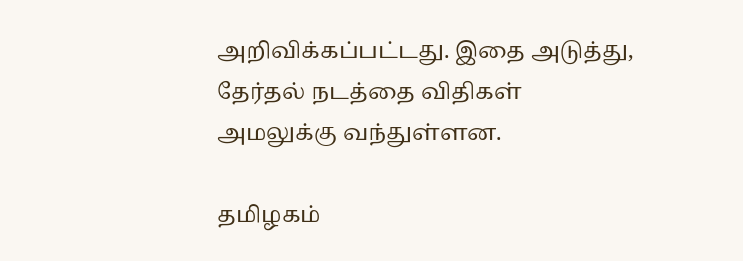அறிவிக்கப்பட்டது. இதை அடுத்து, தேர்தல் நடத்தை விதிகள் அமலுக்கு வந்துள்ளன.

தமிழகம்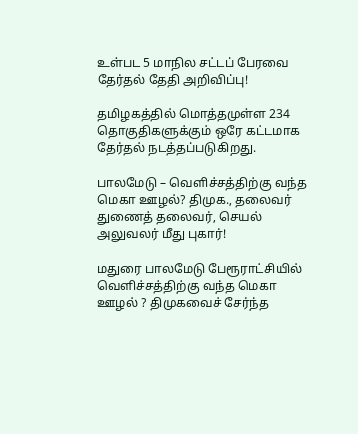உள்பட 5 மாநில சட்டப் பேரவை தேர்தல் தேதி அறிவிப்பு!

தமிழகத்தில் மொத்தமுள்ள 234 தொகுதிகளுக்கும் ஒரே கட்டமாக தேர்தல் நடத்தப்படுகிறது.

பாலமேடு – வெளிச்சத்திற்கு வந்த மெகா ஊழல்? திமுக., தலைவர் துணைத் தலைவர், செயல் அலுவலர் மீது புகார்!

மதுரை பாலமேடு பேரூராட்சியில் வெளிச்சத்திற்கு வந்த மெகா ஊழல் ? திமுகவைச் சேர்ந்த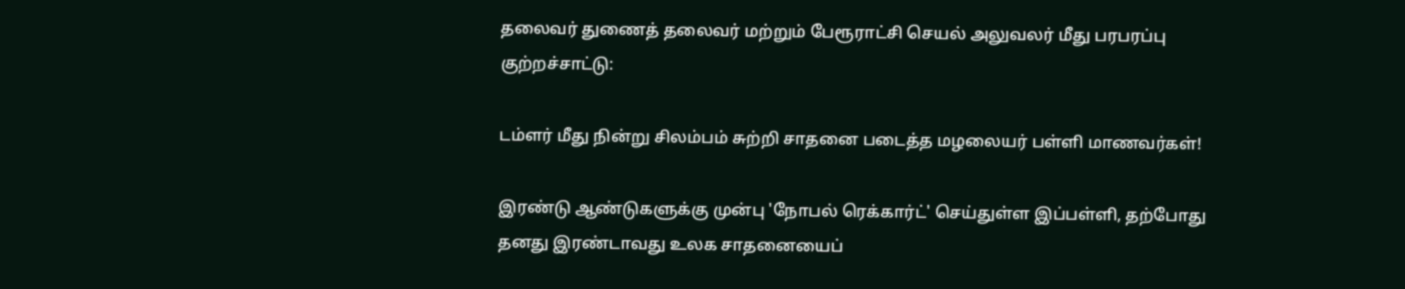தலைவர் துணைத் தலைவர் மற்றும் பேரூராட்சி செயல் அலுவலர் மீது பரபரப்பு குற்றச்சாட்டு:

டம்ளர் மீது நின்று சிலம்பம் சுற்றி சாதனை படைத்த மழலையர் பள்ளி மாணவர்கள்!

இரண்டு ஆண்டுகளுக்கு முன்பு 'நோபல் ரெக்கார்ட்' செய்துள்ள இப்பள்ளி, தற்போது தனது இரண்டாவது உலக சாதனையைப்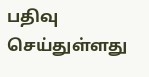பதிவு செய்துள்ளது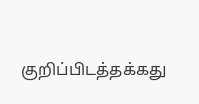குறிப்பிடத்தக்கது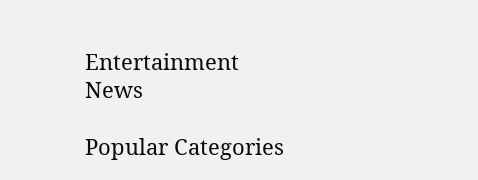Entertainment News

Popular Categories